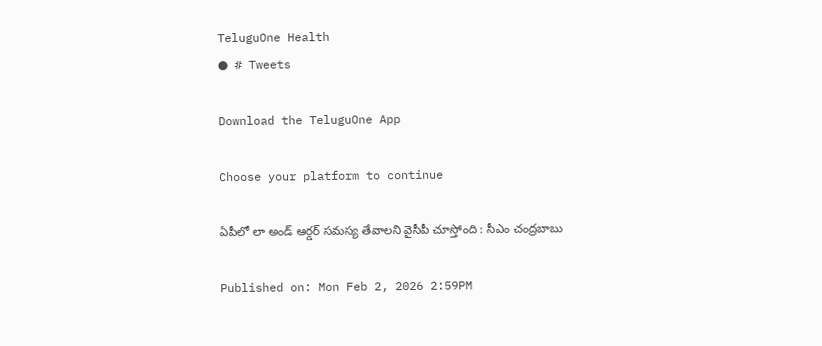TeluguOne Health
● # Tweets

Download the TeluguOne App

Choose your platform to continue

ఏపీలో లా అండ్‌ ఆర్డర్‌ సమస్య తేవాలని వైసీపీ చూస్తోంది : సీఎం చంద్రబాబు

Published on: Mon Feb 2, 2026 2:59PM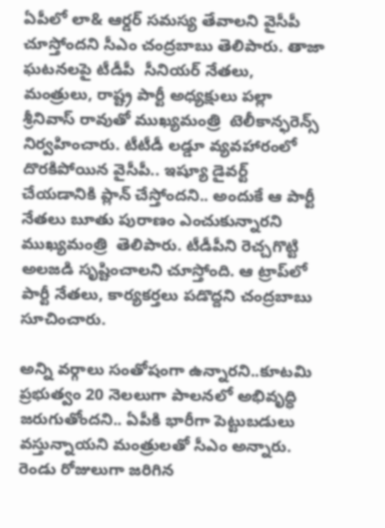ఏపీలో లా& ఆర్డర్ సమస్య తేవాలని వైసీపీ చూస్తోందని సీఎం చంద్రబాబు తెలిపారు. తాజా ఘటనలపై టీడీపీ  సీనియర్ నేతలు, మంత్రులు, రాష్ట్ర పార్టీ అధ్యక్షులు పల్లా శ్రీనివాస్ రావుతో ముఖ్యమంత్రి  టెలీకాన్ఫరెన్స్ నిర్వహించారు. టీటీడీ లడ్డూ వ్యవహారంలో దొరకిపోయిన వైసీపీ.. ఇష్యూ డైవర్ట్ చేయడానికి ప్లాన్ చేస్తోందని.. అందుకే ఆ పార్టీ నేతలు బూతు పురాణం ఎంచుకున్నారని ముఖ్యమంత్రి  తెలిపారు. టీడీపీని రెచ్చగొట్టి అలజడి సృష్టించాలని చూస్తోంది. ఆ ట్రాప్‌లో పార్టీ నేతలు, కార్యకర్తలు పడొద్దని చంద్రబాబు సూచించారు.

అన్ని వర్గాలు సంతోషంగా ఉన్నారని..కూటమి ప్రభుత్వం 20 నెలలుగా పాలనలో అభివృద్ధి జరుగుతోందని.. ఏపీకి భారీగా పెట్టుబడులు వస్తున్నాయని మంత్రులతో సీఎం అన్నారు. రెండు రోజులుగా జరిగిన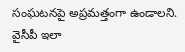సంఘటనపై అప్రమత్తంగా ఉండాలని. వైసీపీ ఇలా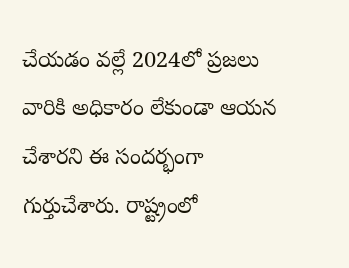చేయడం వల్లే 2024లో ప్రజలు వారికి అధికారం లేకుండా ఆయన చేశారని ఈ సందర్భంగా గుర్తుచేశారు. రాష్ట్రంలో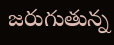జరుగుతున్న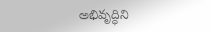అభివృద్ధిని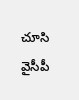చూసి వైసీపీ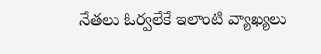నేతలు ఓర్వలేకే ఇలాంటి వ్యాఖ్యలు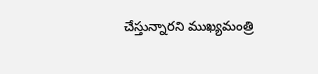చేస్తున్నారని ముఖ్యమంత్రి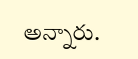అన్నారు.